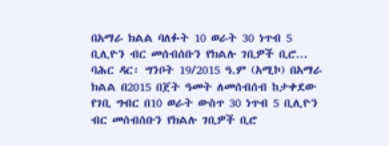በአማራ ክልል ባለፉት 10 ወራት 30 ነጥብ 5 ቢሊዮን ብር መሰብሰቡን የክልሉ ገቢዎች ቢሮ...
ባሕር ዳር፡ ግንቦት 19/2015 ዓ.ም (አሚኮ) በአማራ ክልል በ2015 በጀት ዓመት ለመሰብሰብ ከታቀደው የገቢ ግብር በ10 ወራት ውስጥ 30 ነጥብ 5 ቢሊዮን ብር መሰብሰቡን የክልሉ ገቢዎች ቢሮ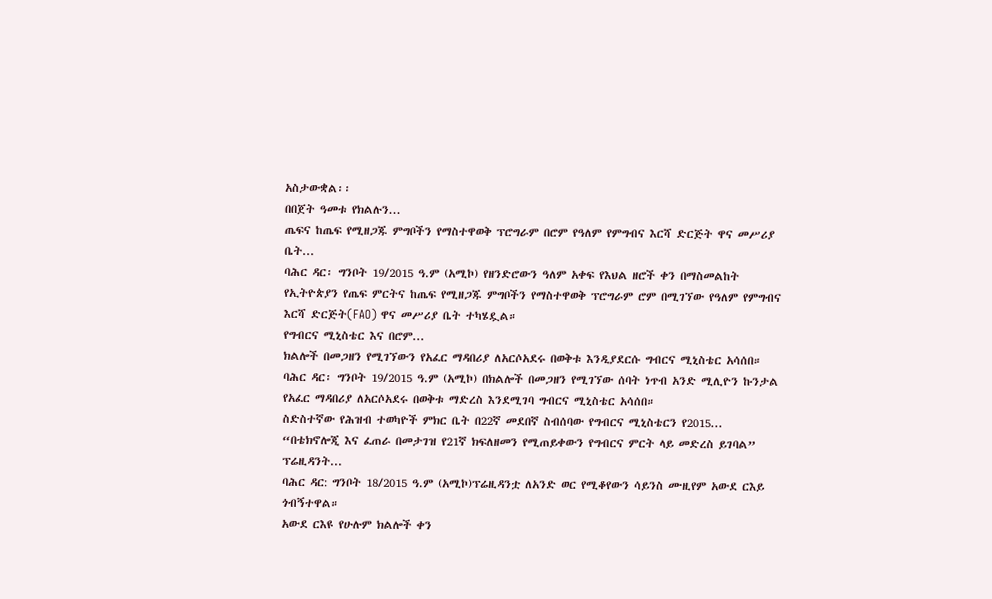አስታውቋል፡፡
በበጀት ዓመቱ የክልሉን...
ጤፍና ከጤፍ የሚዘጋጁ ምግቦችን የማስተዋወቅ ፕሮግራም በሮም የዓለም የምግብና እርሻ ድርጅት ዋና መሥሪያ ቤት...
ባሕር ዳር፡ ግንቦት 19/2015 ዓ.ም (አሚኮ) የዘንድሮውን ዓለም አቀፍ የእህል ዘሮች ቀን በማስመልከት የኢትዮጵያን የጤፍ ምርትና ከጤፍ የሚዘጋጁ ምግቦችን የማስተዋወቅ ፕሮግራም ሮም በሚገኘው የዓለም የምግብና እርሻ ድርጅት(FAO) ዋና መሥሪያ ቤት ተካሄዷል።
የግብርና ሚኒስቴር እና በሮም...
ክልሎች በመጋዘን የሚገኘውን የአፈር ማዳበሪያ ለአርሶአደሩ በወቅቱ እንዲያደርሱ ግብርና ሚኒስቴር አሳሰበ።
ባሕር ዳር፡ ግንቦት 19/2015 ዓ.ም (አሚኮ) በክልሎች በመጋዘን የሚገኘው ሰባት ነጥብ አንድ ሚሊዮን ኩንታል የአፈር ማዳበሪያ ለአርሶአደሩ በወቅቱ ማድረስ እንደሚገባ ግብርና ሚኒስቴር አሳሰበ።
ስድስተኛው የሕዝብ ተወካዮች ምክር ቤት በ22ኛ መደበኛ ስብሰባው የግብርና ሚኒስቴርን የ2015...
“በቴክኖሎጂ እና ፈጠራ በመታገዝ የ21ኛ ክፍለዘመን የሚጠይቀውን የግብርና ምርት ላይ መድረስ ይገባል” ፕሬዚዳንት...
ባሕር ዳር: ግንቦት 18/2015 ዓ.ም (አሚኮ)ፕሬዚዳንቷ ለአንድ ወር የሚቆየውን ሳይንስ ሙዚየም አውደ ርእይ ጎብኝተዋል።
አውደ ርእዩ የሁሉም ክልሎች ቀን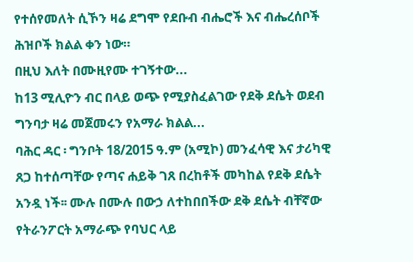የተሰየመለት ሲኾን ዛሬ ደግሞ የደቡብ ብሔሮች እና ብሔረሰቦች ሕዝቦች ክልል ቀን ነው።
በዚህ እለት በሙዚየሙ ተገኝተው...
ከ13 ሚሊዮን ብር በላይ ወጭ የሚያስፈልገው የደቅ ደሴት ወደብ ግንባታ ዛሬ መጀመሩን የአማራ ክልል...
ባሕር ዳር ፡ ግንቦት 18/2015 ዓ.ም (አሚኮ) መንፈሳዊ እና ታሪካዊ ጸጋ ከተሰጣቸው የጣና ሐይቅ ገጸ በረከቶች መካከል የደቅ ደሴት አንዷ ነች፡፡ ሙሉ በሙሉ በውኃ ለተከበበችው ደቅ ደሴት ብቸኛው የትራንፖርት አማራጭ የባህር ላይ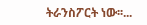ትራንስፖርት ነው፡፡...